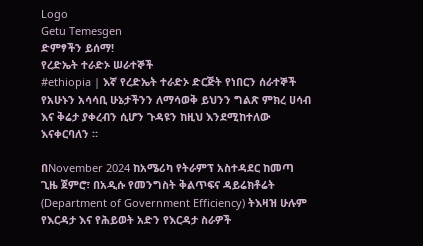Logo
Getu Temesgen
ድምፃችን ይሰማ!
የረድኤት ተራድኦ ሠራተኞች
#ethiopia | እኛ የረድኤት ተራድኦ ድርጅት የነበርን ሰራተኞች የአሁኑን አሳሳቢ ሁኔታችንን ለማሳወቅ ይህንን ግልጽ ምክረ ሀሳብ እና ቅሬታ ያቀረብን ሲሆን ጉዳዩን ከዚህ እንደሚከተለው እናቀርባለን ።

በNovember 2024 ከአሜሪካ የትራምፕ አስተዳደር ከመጣ ጊዜ ጀምሮ፣ በአዲሱ የመንግስት ቅልጥፍና ዳይሬክቶሬት (Department of Government Efficiency) ትእዛዝ ሁሉም የእርዳታ እና የሕይወት አድን የእርዳታ ስራዎች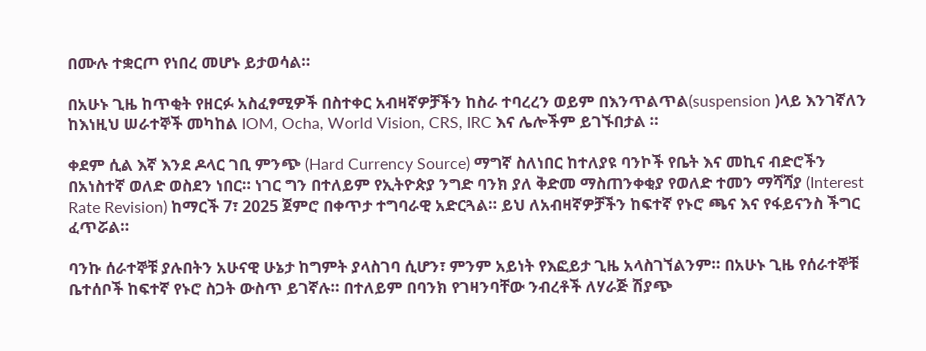በሙሉ ተቋርጦ የነበረ መሆኑ ይታወሳል።

በአሁኑ ጊዜ ከጥቂት የዘርፉ አስፈፃሚዎች በስተቀር አብዛኛዎቻችን ከስራ ተባረረን ወይም በእንጥልጥል(suspension )ላይ እንገኛለን ከእነዚህ ሠራተኞች መካከል IOM, Ocha, World Vision, CRS, IRC እና ሌሎችም ይገኙበታል ።

ቀደም ሲል እኛ እንደ ዶላር ገቢ ምንጭ (Hard Currency Source) ማግኛ ስለነበር ከተለያዩ ባንኮች የቤት እና መኪና ብድሮችን በአነስተኛ ወለድ ወስደን ነበር። ነገር ግን በተለይም የኢትዮጵያ ንግድ ባንክ ያለ ቅድመ ማስጠንቀቂያ የወለድ ተመን ማሻሻያ (Interest Rate Revision) ከማርች 7፣ 2025 ጀምሮ በቀጥታ ተግባራዊ አድርጓል። ይህ ለአብዛኛዎቻችን ከፍተኛ የኑሮ ጫና እና የፋይናንስ ችግር ፈጥሯል።

ባንኩ ሰራተኞቹ ያሉበትን አሁናዊ ሁኔታ ከግምት ያላስገባ ሲሆን፣ ምንም አይነት የእፎይታ ጊዜ አላስገኘልንም። በአሁኑ ጊዜ የሰራተኞቹ ቤተሰቦች ከፍተኛ የኑሮ ስጋት ውስጥ ይገኛሉ። በተለይም በባንክ የገዛንባቸው ንብረቶች ለሃራጅ ሽያጭ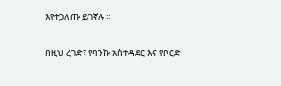እየተጋለጡ ይገኛሉ ።

በዚህ ረገድ፣ የባንኩ አስተዳደር እና የቦርድ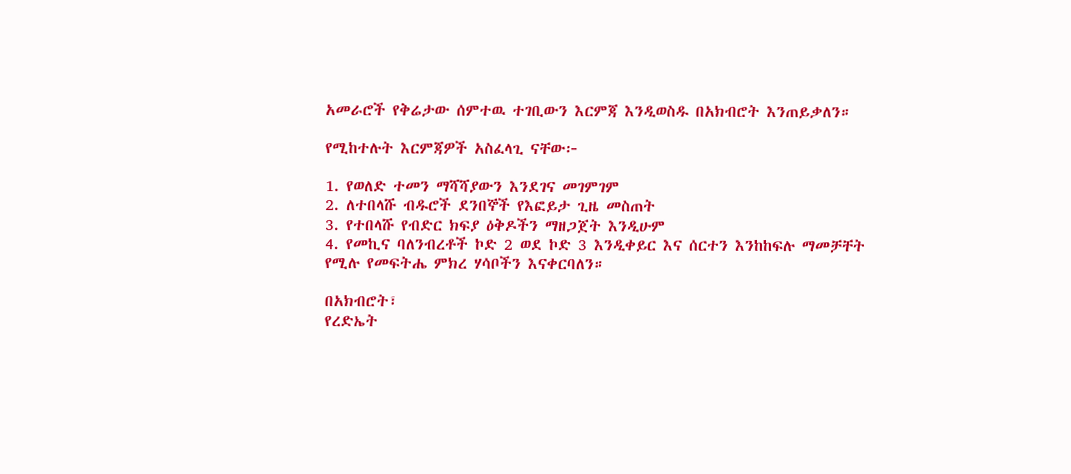አመራሮች የቅሬታው ሰምተዉ ተገቢውን እርምጃ እንዲወስዱ በአክብሮት እንጠይቃለን።

የሚከተሉት እርምጃዎች አስፈላጊ ናቸው፦

1. የወለድ ተመን ማሻሻያውን እንደገና መገምገም
2. ለተበላሹ ብዱሮች ደንበኞች የእፎይታ ጊዜ መስጠት
3. የተበላሹ የብድር ክፍያ ዕቅዶችን ማዘጋጀት እንዲሁም
4. የመኪና ባለንብረቶች ኮድ 2 ወደ ኮድ 3 እንዲቀይር እና ሰርተን እንከከፍሉ ማመቻቸት የሚሉ የመፍትሔ ምክረ ሃሳቦችን እናቀርባለን።

በአክብሮት፣
የረድኤት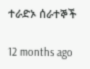ተራድኦ ሰራተኞች

12 months ago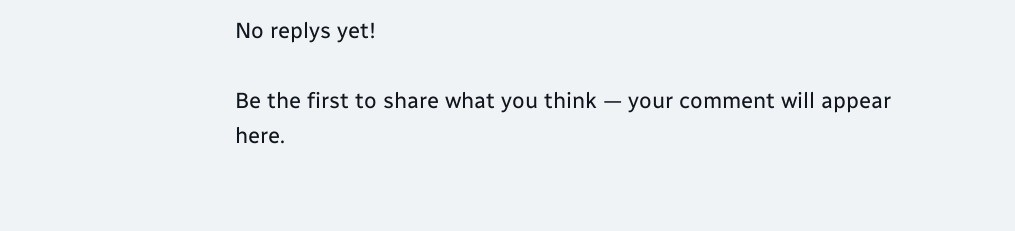No replys yet!

Be the first to share what you think — your comment will appear here.